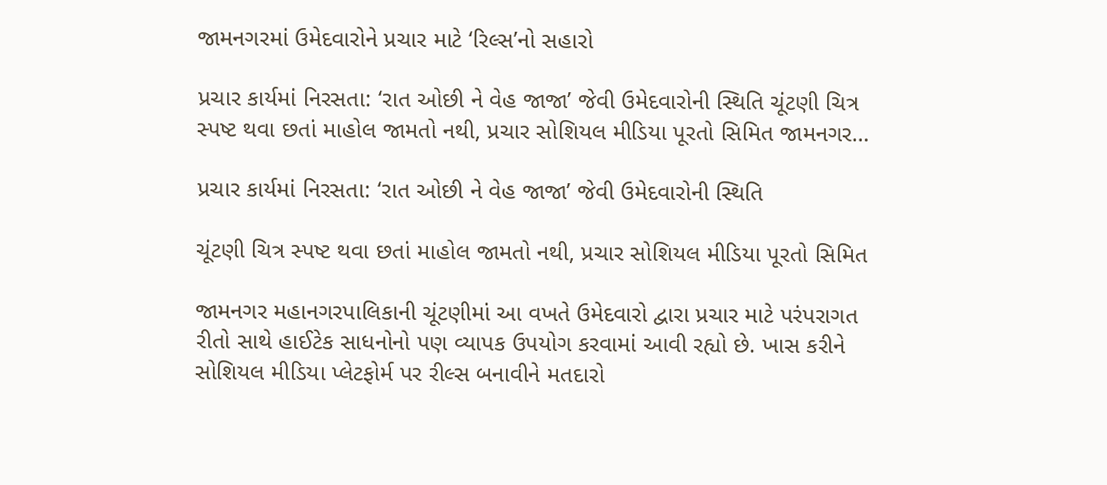જામનગરમાં ઉમેદવારોને પ્રચાર માટે ‘રિલ્સ’નો સહારો

પ્રચાર કાર્યમાં નિરસતા: ‘રાત ઓછી ને વેહ જાજા’ જેવી ઉમેદવારોની સ્થિતિ ચૂંટણી ચિત્ર સ્પષ્ટ થવા છતાં માહોલ જામતો નથી, પ્રચાર સોશિયલ મીડિયા પૂરતો સિમિત જામનગર…

પ્રચાર કાર્યમાં નિરસતા: ‘રાત ઓછી ને વેહ જાજા’ જેવી ઉમેદવારોની સ્થિતિ

ચૂંટણી ચિત્ર સ્પષ્ટ થવા છતાં માહોલ જામતો નથી, પ્રચાર સોશિયલ મીડિયા પૂરતો સિમિત

જામનગર મહાનગરપાલિકાની ચૂંટણીમાં આ વખતે ઉમેદવારો દ્વારા પ્રચાર માટે પરંપરાગત રીતો સાથે હાઈટેક સાધનોનો પણ વ્યાપક ઉપયોગ કરવામાં આવી રહ્યો છે. ખાસ કરીને સોશિયલ મીડિયા પ્લેટફોર્મ પર રીલ્સ બનાવીને મતદારો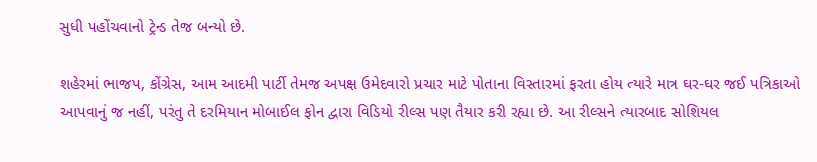સુધી પહોંચવાનો ટ્રેન્ડ તેજ બન્યો છે.

શહેરમાં ભાજપ, કોંગ્રેસ, આમ આદમી પાર્ટી તેમજ અપક્ષ ઉમેદવારો પ્રચાર માટે પોતાના વિસ્તારમાં ફરતા હોય ત્યારે માત્ર ઘર-ઘર જઈ પત્રિકાઓ આપવાનું જ નહીં, પરંતુ તે દરમિયાન મોબાઈલ ફોન દ્વારા વિડિયો રીલ્સ પણ તૈયાર કરી રહ્યા છે. આ રીલ્સને ત્યારબાદ સોશિયલ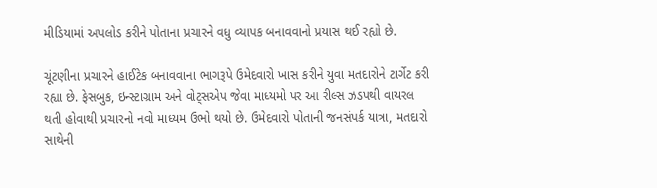મીડિયામાં અપલોડ કરીને પોતાના પ્રચારને વધુ વ્યાપક બનાવવાનો પ્રયાસ થઈ રહ્યો છે.

ચૂંટણીના પ્રચારને હાઈટેક બનાવવાના ભાગરૂપે ઉમેદવારો ખાસ કરીને યુવા મતદારોને ટાર્ગેટ કરી રહ્યા છે. ફેસબુક, ઇન્સ્ટાગ્રામ અને વોટ્સએપ જેવા માધ્યમો પર આ રીલ્સ ઝડપથી વાયરલ થતી હોવાથી પ્રચારનો નવો માધ્યમ ઉભો થયો છે. ઉમેદવારો પોતાની જનસંપર્ક યાત્રા, મતદારો સાથેની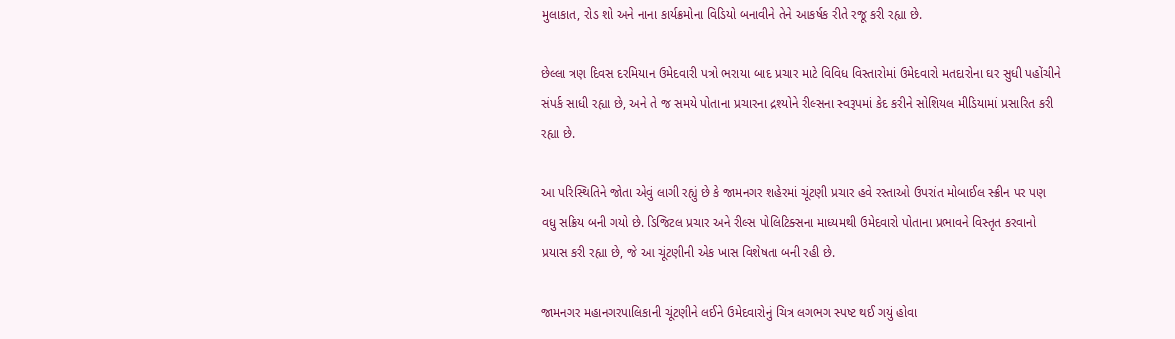મુલાકાત, રોડ શો અને નાના કાર્યક્રમોના વિડિયો બનાવીને તેને આકર્ષક રીતે રજૂ કરી રહ્યા છે.

છેલ્લા ત્રણ દિવસ દરમિયાન ઉમેદવારી પત્રો ભરાયા બાદ પ્રચાર માટે વિવિધ વિસ્તારોમાં ઉમેદવારો મતદારોના ઘર સુધી પહોંચીને સંપર્ક સાધી રહ્યા છે, અને તે જ સમયે પોતાના પ્રચારના દ્રશ્યોને રીલ્સના સ્વરૂપમાં કેદ કરીને સોશિયલ મીડિયામાં પ્રસારિત કરી રહ્યા છે.

આ પરિસ્થિતિને જોતા એવું લાગી રહ્યું છે કે જામનગર શહેરમાં ચૂંટણી પ્રચાર હવે રસ્તાઓ ઉપરાંત મોબાઈલ સ્ક્રીન પર પણ વધુ સક્રિય બની ગયો છે. ડિજિટલ પ્રચાર અને રીલ્સ પોલિટિક્સના માધ્યમથી ઉમેદવારો પોતાના પ્રભાવને વિસ્તૃત કરવાનો પ્રયાસ કરી રહ્યા છે, જે આ ચૂંટણીની એક ખાસ વિશેષતા બની રહી છે.

જામનગર મહાનગરપાલિકાની ચૂંટણીને લઈને ઉમેદવારોનું ચિત્ર લગભગ સ્પષ્ટ થઈ ગયું હોવા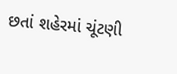છતાં શહેરમાં ચૂંટણી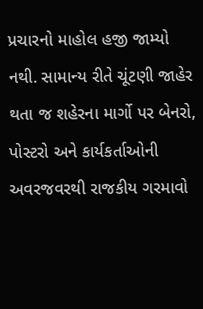પ્રચારનો માહોલ હજી જામ્યો નથી. સામાન્ય રીતે ચૂંટણી જાહેર થતા જ શહેરના માર્ગો પર બેનરો, પોસ્ટરો અને કાર્યકર્તાઓની અવરજવરથી રાજકીય ગરમાવો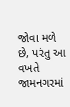જોવા મળે છે, પરંતુ આ વખતે જામનગરમાં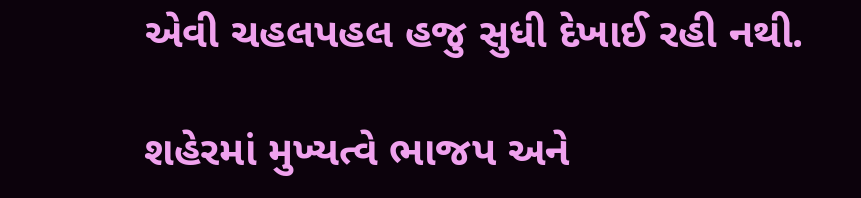એવી ચહલપહલ હજુ સુધી દેખાઈ રહી નથી.

શહેરમાં મુખ્યત્વે ભાજપ અને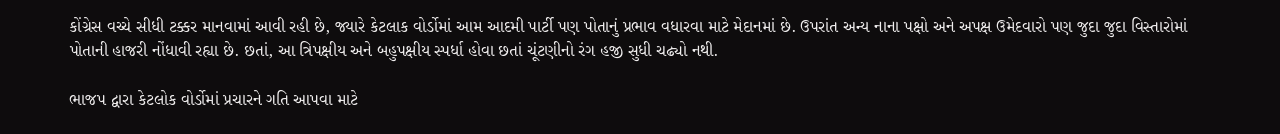કોંગ્રેસ વચ્ચે સીધી ટક્કર માનવામાં આવી રહી છે, જ્યારે કેટલાક વોર્ડોમાં આમ આદમી પાર્ટી પણ પોતાનું પ્રભાવ વધારવા માટે મેદાનમાં છે. ઉપરાંત અન્ય નાના પક્ષો અને અપક્ષ ઉમેદવારો પણ જુદા જુદા વિસ્તારોમાં પોતાની હાજરી નોંધાવી રહ્યા છે. છતાં, આ ત્રિપક્ષીય અને બહુપક્ષીય સ્પર્ધા હોવા છતાં ચૂંટણીનો રંગ હજી સુધી ચઢ્યો નથી.

ભાજપ દ્વારા કેટલોક વોર્ડોમાં પ્રચારને ગતિ આપવા માટે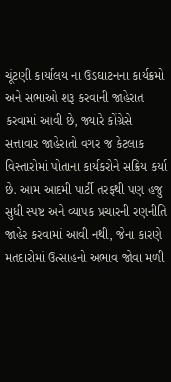ચૂંટણી કાર્યાલય ના ઉડઘાટનના કાર્યક્રમો અને સભાઓ શરૂ કરવાની જાહેરાત કરવામાં આવી છે, જ્યારે કોંગ્રેસે સત્તાવાર જાહેરાતો વગર જ કેટલાક વિસ્તારોમાં પોતાના કાર્યકરોને સક્રિય કર્યા છે. આમ આદમી પાર્ટી તરફથી પણ હજુ સુધી સ્પષ્ટ અને વ્યાપક પ્રચારની રણનીતિ જાહેર કરવામાં આવી નથી, જેના કારણે મતદારોમાં ઉત્સાહનો અભાવ જોવા મળી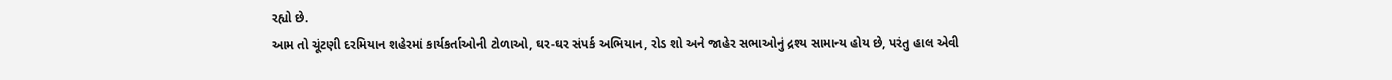રહ્યો છે.
આમ તો ચૂંટણી દરમિયાન શહેરમાં કાર્યકર્તાઓની ટોળાઓ, ઘર-ઘર સંપર્ક અભિયાન, રોડ શો અને જાહેર સભાઓનું દ્રશ્ય સામાન્ય હોય છે, પરંતુ હાલ એવી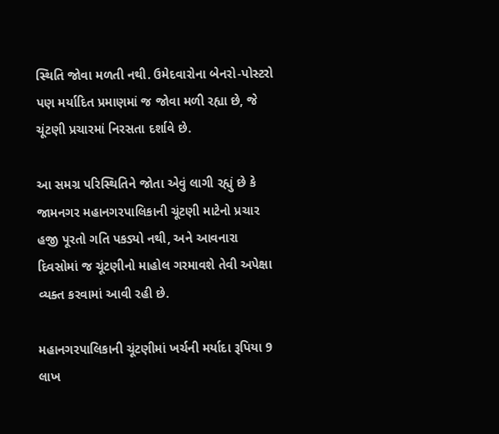સ્થિતિ જોવા મળતી નથી. ઉમેદવારોના બેનરો-પોસ્ટરો પણ મર્યાદિત પ્રમાણમાં જ જોવા મળી રહ્યા છે, જે ચૂંટણી પ્રચારમાં નિરસતા દર્શાવે છે.

આ સમગ્ર પરિસ્થિતિને જોતા એવું લાગી રહ્યું છે કે જામનગર મહાનગરપાલિકાની ચૂંટણી માટેનો પ્રચાર હજી પૂરતો ગતિ પકડ્યો નથી, અને આવનારા દિવસોમાં જ ચૂંટણીનો માહોલ ગરમાવશે તેવી અપેક્ષા વ્યક્ત કરવામાં આવી રહી છે.

મહાનગરપાલિકાની ચૂંટણીમાં ખર્ચની મર્યાદા રૂપિયા 9 લાખ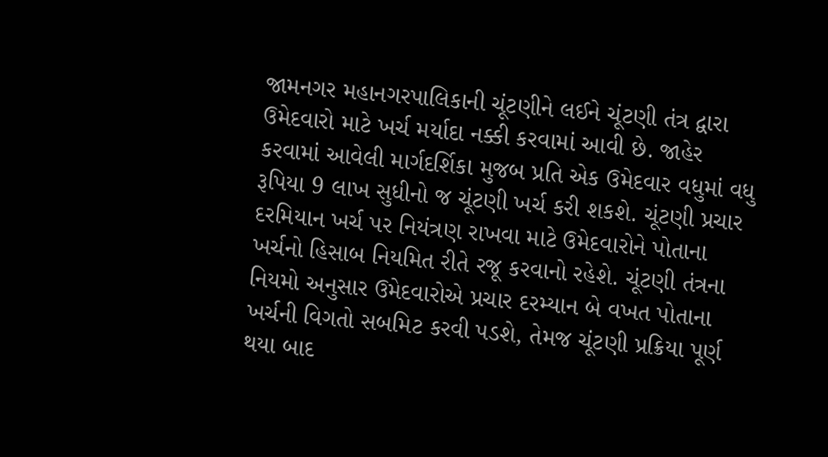જામનગર મહાનગરપાલિકાની ચૂંટણીને લઈને ચૂંટણી તંત્ર દ્વારા ઉમેદવારો માટે ખર્ચ મર્યાદા નક્કી કરવામાં આવી છે. જાહેર કરવામાં આવેલી માર્ગદર્શિકા મુજબ પ્રતિ એક ઉમેદવાર વધુમાં વધુ રૂપિયા 9 લાખ સુધીનો જ ચૂંટણી ખર્ચ કરી શકશે. ચૂંટણી પ્રચાર દરમિયાન ખર્ચ પર નિયંત્રણ રાખવા માટે ઉમેદવારોને પોતાના ખર્ચનો હિસાબ નિયમિત રીતે રજૂ કરવાનો રહેશે. ચૂંટણી તંત્રના નિયમો અનુસાર ઉમેદવારોએ પ્રચાર દરમ્યાન બે વખત પોતાના ખર્ચની વિગતો સબમિટ કરવી પડશે, તેમજ ચૂંટણી પ્રક્રિયા પૂર્ણ થયા બાદ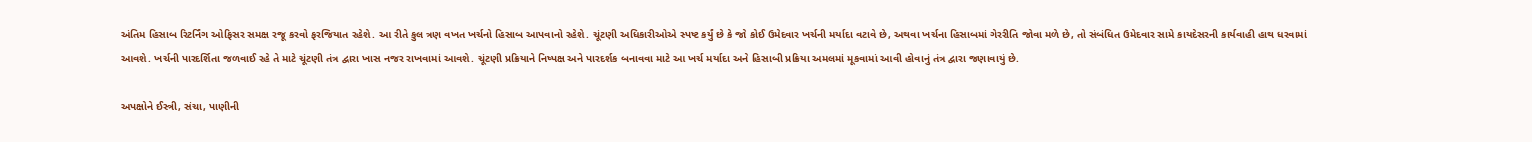અંતિમ હિસાબ રિટર્નિંગ ઓફિસર સમક્ષ રજૂ કરવો ફરજિયાત રહેશે. આ રીતે કુલ ત્રણ વખત ખર્ચનો હિસાબ આપવાનો રહેશે. ચૂંટણી અધિકારીઓએ સ્પષ્ટ કર્યું છે કે જો કોઈ ઉમેદવાર ખર્ચની મર્યાદા વટાવે છે, અથવા ખર્ચના હિસાબમાં ગેરરીતિ જોવા મળે છે, તો સંબંધિત ઉમેદવાર સામે કાયદેસરની કાર્યવાહી હાથ ધરવામાં આવશે. ખર્ચની પારદર્શિતા જળવાઈ રહે તે માટે ચૂંટણી તંત્ર દ્વારા ખાસ નજર રાખવામાં આવશે. ચૂંટણી પ્રક્રિયાને નિષ્પક્ષ અને પારદર્શક બનાવવા માટે આ ખર્ચ મર્યાદા અને હિસાબી પ્રક્રિયા અમલમાં મૂકવામાં આવી હોવાનું તંત્ર દ્વારા જણાવાયું છે.

અપક્ષોને ઈસ્ત્રી, સંચા, પાણીની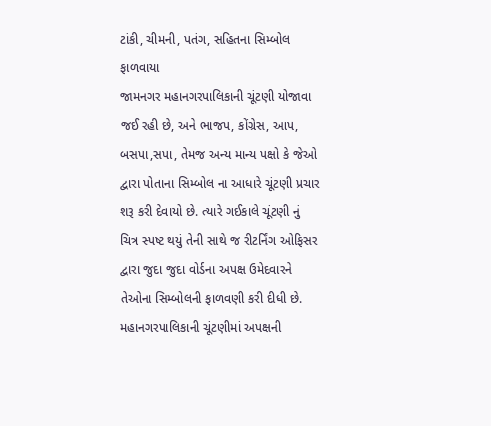ટાંકી, ચીમની, પતંગ, સહિતના સિમ્બોલ ફાળવાયા
જામનગર મહાનગરપાલિકાની ચૂંટણી યોજાવા જઈ રહી છે, અને ભાજપ, કોંગ્રેસ, આપ, બસપા,સપા, તેમજ અન્ય માન્ય પક્ષો કે જેઓ દ્વારા પોતાના સિમ્બોલ ના આધારે ચૂંટણી પ્રચાર શરૂ કરી દેવાયો છે. ત્યારે ગઈકાલે ચૂંટણી નું ચિત્ર સ્પષ્ટ થયું તેની સાથે જ રીટર્નિંગ ઓફિસર દ્વારા જુદા જુદા વોર્ડના અપક્ષ ઉમેદવારને તેઓના સિમ્બોલની ફાળવણી કરી દીધી છે. મહાનગરપાલિકાની ચૂંટણીમાં અપક્ષની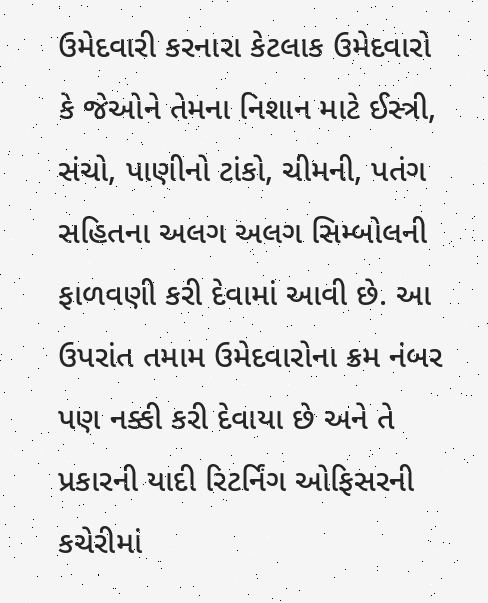ઉમેદવારી કરનારા કેટલાક ઉમેદવારો કે જેઓને તેમના નિશાન માટે ઈસ્ત્રી, સંચો, પાણીનો ટાંકો, ચીમની, પતંગ સહિતના અલગ અલગ સિમ્બોલની ફાળવણી કરી દેવામાં આવી છે. આ ઉપરાંત તમામ ઉમેદવારોના ક્રમ નંબર પણ નક્કી કરી દેવાયા છે અને તે પ્રકારની યાદી રિટર્નિંગ ઓફિસરની કચેરીમાં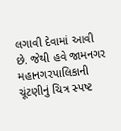લગાવી દેવામાં આવી છે. જેથી હવે જામનગર મહાનગરપાલિકાની ચૂંટણીનું ચિત્ર સ્પષ્ટ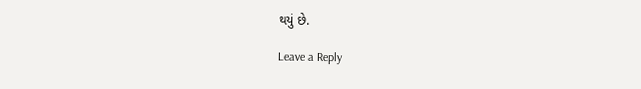થયું છે.

Leave a Reply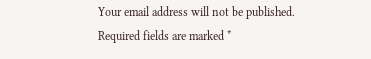Your email address will not be published. Required fields are marked *